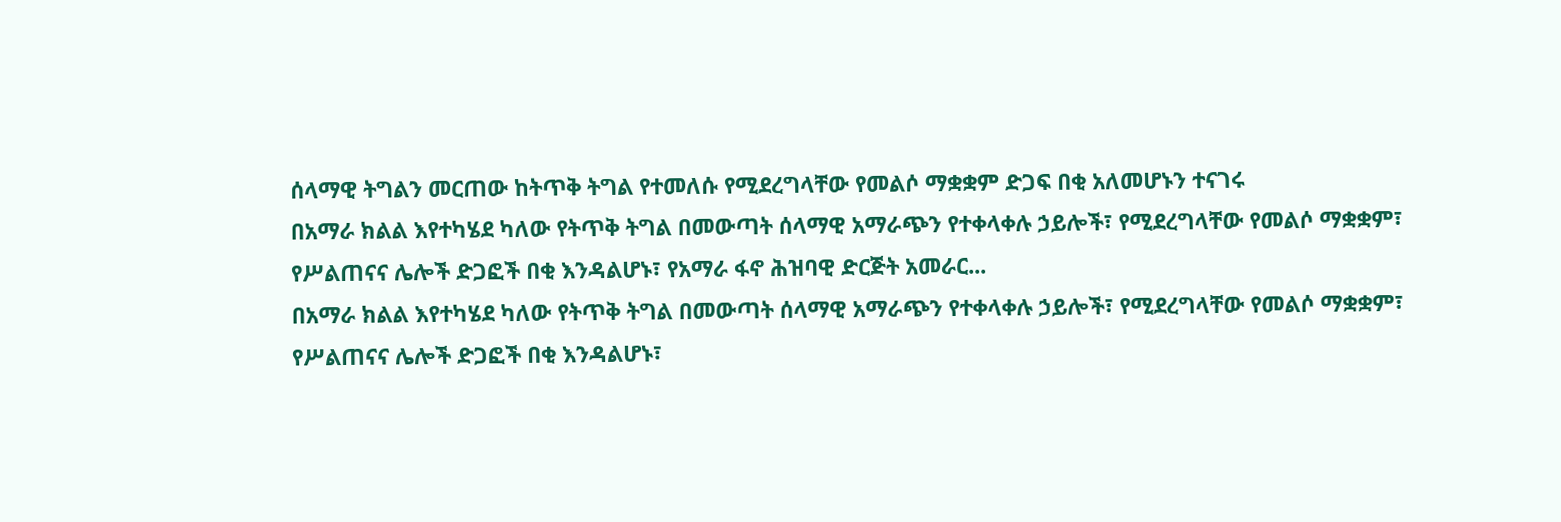ሰላማዊ ትግልን መርጠው ከትጥቅ ትግል የተመለሱ የሚደረግላቸው የመልሶ ማቋቋም ድጋፍ በቂ አለመሆኑን ተናገሩ
በአማራ ክልል እየተካሄደ ካለው የትጥቅ ትግል በመውጣት ሰላማዊ አማራጭን የተቀላቀሉ ኃይሎች፣ የሚደረግላቸው የመልሶ ማቋቋም፣ የሥልጠናና ሌሎች ድጋፎች በቂ እንዳልሆኑ፣ የአማራ ፋኖ ሕዝባዊ ድርጅት አመራር...
በአማራ ክልል እየተካሄደ ካለው የትጥቅ ትግል በመውጣት ሰላማዊ አማራጭን የተቀላቀሉ ኃይሎች፣ የሚደረግላቸው የመልሶ ማቋቋም፣ የሥልጠናና ሌሎች ድጋፎች በቂ እንዳልሆኑ፣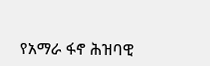የአማራ ፋኖ ሕዝባዊ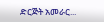ድርጅት አመራር...